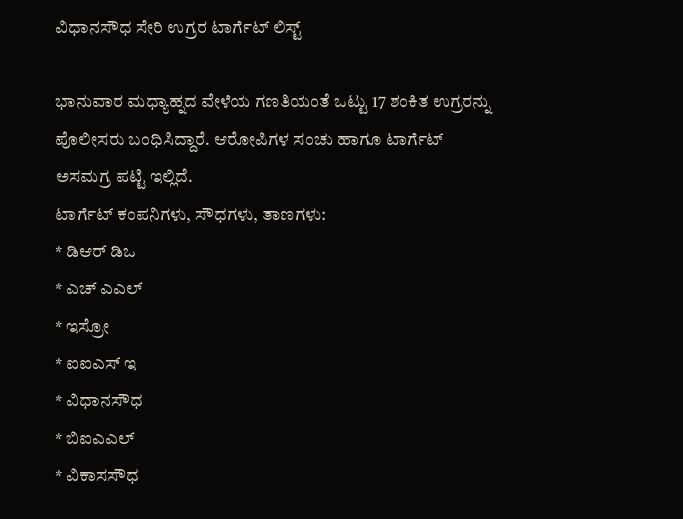ವಿಧಾನಸೌಧ ಸೇರಿ ಉಗ್ರರ ಟಾರ್ಗೆಟ್ ಲಿಸ್ಟ್

ಭಾನುವಾರ ಮಧ್ಯಾಹ್ನದ ವೇಳೆಯ ಗಣತಿಯಂತೆ ಒಟ್ಟು 17 ಶಂಕಿತ ಉಗ್ರರನ್ನು ಪೊಲೀಸರು ಬಂಧಿಸಿದ್ದಾರೆ. ಆರೋಪಿಗಳ ಸಂಚು ಹಾಗೂ ಟಾರ್ಗೆಟ್ ಅಸಮಗ್ರ ಪಟ್ಟಿ ಇಲ್ಲಿದೆ.
ಟಾರ್ಗೆಟ್ ಕಂಪನಿಗಳು, ಸೌಧಗಳು, ತಾಣಗಳು:
* ಡಿಆರ್ ಡಿಒ
* ಎಚ್ ಎಎಲ್
* ಇಸ್ರೋ
* ಐಐಎಸ್ ಇ
* ವಿಧಾನಸೌಧ
* ಬಿಐಎಎಲ್
* ವಿಕಾಸಸೌಧ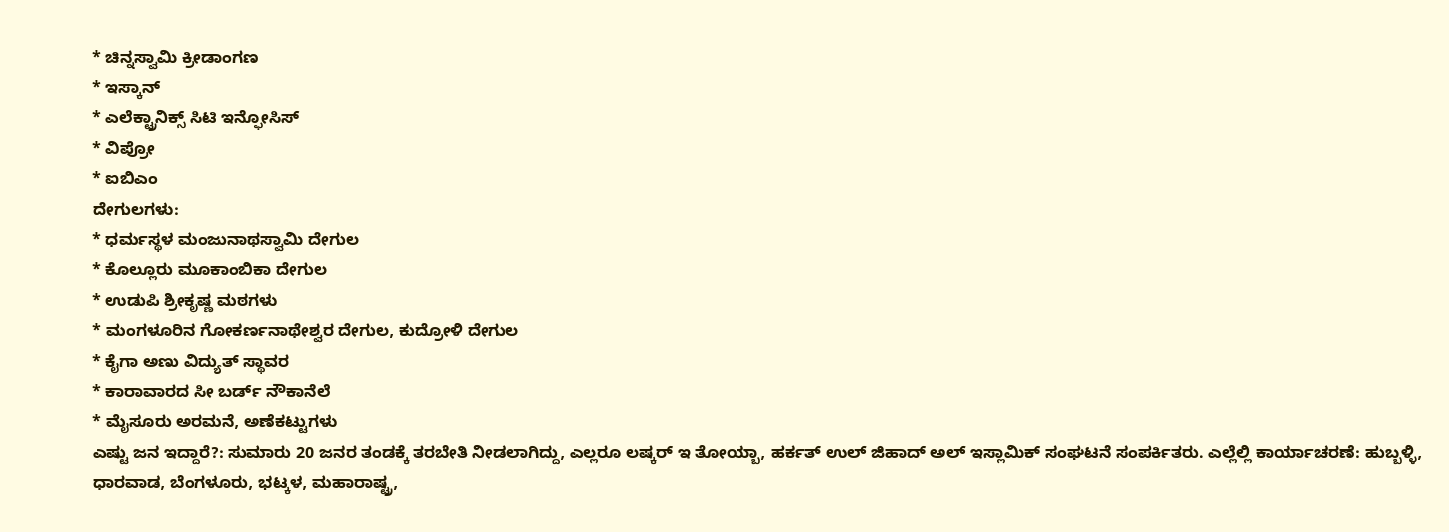* ಚಿನ್ನಸ್ವಾಮಿ ಕ್ರೀಡಾಂಗಣ
* ಇಸ್ಕಾನ್
* ಎಲೆಕ್ಟ್ರಾನಿಕ್ಸ್ ಸಿಟಿ ಇನ್ಫೋಸಿಸ್
* ವಿಪ್ರೋ
* ಐಬಿಎಂ
ದೇಗುಲಗಳು:
* ಧರ್ಮಸ್ಥಳ ಮಂಜುನಾಥಸ್ವಾಮಿ ದೇಗುಲ
* ಕೊಲ್ಲೂರು ಮೂಕಾಂಬಿಕಾ ದೇಗುಲ
* ಉಡುಪಿ ಶ್ರೀಕೃಷ್ಣ ಮಠಗಳು
* ಮಂಗಳೂರಿನ ಗೋಕರ್ಣನಾಥೇಶ್ವರ ದೇಗುಲ, ಕುದ್ರೋಳಿ ದೇಗುಲ
* ಕೈಗಾ ಅಣು ವಿದ್ಯುತ್ ಸ್ಥಾವರ
* ಕಾರಾವಾರದ ಸೀ ಬರ್ಡ್ ನೌಕಾನೆಲೆ
* ಮೈಸೂರು ಅರಮನೆ, ಅಣೆಕಟ್ಟುಗಳು
ಎಷ್ಟು ಜನ ಇದ್ದಾರೆ?: ಸುಮಾರು 20 ಜನರ ತಂಡಕ್ಕೆ ತರಬೇತಿ ನೀಡಲಾಗಿದ್ದು, ಎಲ್ಲರೂ ಲಷ್ಕರ್ ಇ ತೋಯ್ಬಾ, ಹರ್ಕತ್ ಉಲ್ ಜಿಹಾದ್ ಅಲ್ ಇಸ್ಲಾಮಿಕ್ ಸಂಘಟನೆ ಸಂಪರ್ಕಿತರು. ಎಲ್ಲೆಲ್ಲಿ ಕಾರ್ಯಾಚರಣೆ: ಹುಬ್ಬಳ್ಳಿ, ಧಾರವಾಡ, ಬೆಂಗಳೂರು, ಭಟ್ಕಳ, ಮಹಾರಾಷ್ಟ್ರ,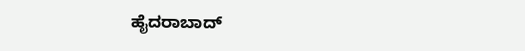ಹೈದರಾಬಾದ್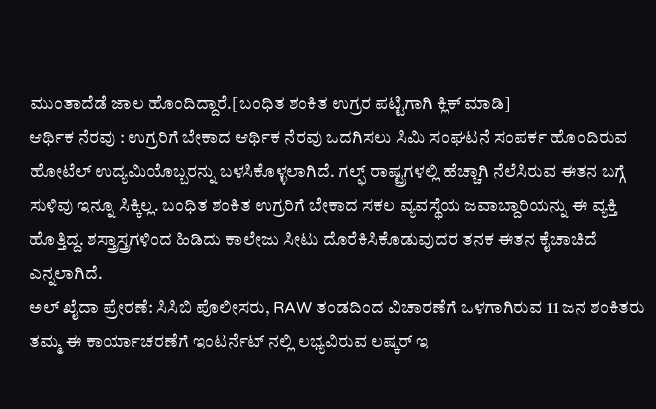ಮುಂತಾದೆಡೆ ಜಾಲ ಹೊಂದಿದ್ದಾರೆ.[ಬಂಧಿತ ಶಂಕಿತ ಉಗ್ರರ ಪಟ್ಟಿಗಾಗಿ ಕ್ಲಿಕ್ ಮಾಡಿ]
ಆರ್ಥಿಕ ನೆರವು : ಉಗ್ರರಿಗೆ ಬೇಕಾದ ಆರ್ಥಿಕ ನೆರವು ಒದಗಿಸಲು ಸಿಮಿ ಸಂಘಟನೆ ಸಂಪರ್ಕ ಹೊಂದಿರುವ ಹೋಟೆಲ್ ಉದ್ಯಮಿಯೊಬ್ಬರನ್ನು ಬಳಸಿಕೊಳ್ಳಲಾಗಿದೆ. ಗಲ್ಫ್ ರಾಷ್ಟ್ರಗಳಲ್ಲಿ ಹೆಚ್ಚಾಗಿ ನೆಲೆಸಿರುವ ಈತನ ಬಗ್ಗೆ ಸುಳಿವು ಇನ್ನೂ ಸಿಕ್ಕಿಲ್ಲ. ಬಂಧಿತ ಶಂಕಿತ ಉಗ್ರರಿಗೆ ಬೇಕಾದ ಸಕಲ ವ್ಯವಸ್ಥೆಯ ಜವಾಬ್ದಾರಿಯನ್ನು ಈ ವ್ಯಕ್ತಿ ಹೊತ್ತಿದ್ದ. ಶಸ್ತ್ರಾಸ್ತ್ರಗಳಿಂದ ಹಿಡಿದು ಕಾಲೇಜು ಸೀಟು ದೊರೆಕಿಸಿಕೊಡುವುದರ ತನಕ ಈತನ ಕೈಚಾಚಿದೆ ಎನ್ನಲಾಗಿದೆ.
ಅಲ್ ಖೈದಾ ಪ್ರೇರಣೆ: ಸಿಸಿಬಿ ಪೊಲೀಸರು, RAW ತಂಡದಿಂದ ವಿಚಾರಣೆಗೆ ಒಳಗಾಗಿರುವ 11 ಜನ ಶಂಕಿತರು ತಮ್ಮ ಈ ಕಾರ್ಯಾಚರಣೆಗೆ ಇಂಟರ್ನೆಟ್ ನಲ್ಲಿ ಲಭ್ಯವಿರುವ ಲಷ್ಕರ್ ಇ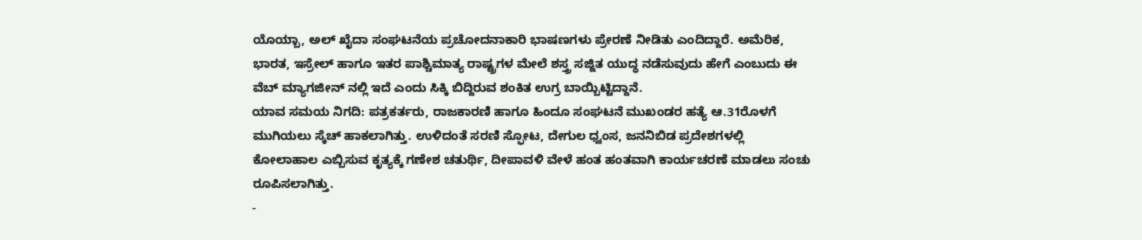ಯೊಯ್ಬಾ, ಅಲ್ ಖೈದಾ ಸಂಘಟನೆಯ ಪ್ರಚೋದನಾಕಾರಿ ಭಾಷಣಗಳು ಪ್ರೇರಣೆ ನೀಡಿತು ಎಂದಿದ್ದಾರೆ. ಅಮೆರಿಕ, ಭಾರತ, ಇಸ್ರೇಲ್ ಹಾಗೂ ಇತರ ಪಾಶ್ಚಿಮಾತ್ಯ ರಾಷ್ಟ್ರಗಳ ಮೇಲೆ ಶಸ್ತ್ರ ಸಜ್ಜಿತ ಯುದ್ಧ ನಡೆಸುವುದು ಹೇಗೆ ಎಂಬುದು ಈ ವೆಬ್ ಮ್ಯಾಗಜೀನ್ ನಲ್ಲಿ ಇದೆ ಎಂದು ಸಿಕ್ಕಿ ಬಿದ್ದಿರುವ ಶಂಕಿತ ಉಗ್ರ ಬಾಯ್ಬಿಟ್ಟಿದ್ದಾನೆ.
ಯಾವ ಸಮಯ ನಿಗದಿ: ಪತ್ರಕರ್ತರು, ರಾಜಕಾರಣಿ ಹಾಗೂ ಹಿಂದೂ ಸಂಘಟನೆ ಮುಖಂಡರ ಹತ್ಯೆ ಆ.31ರೊಳಗೆ ಮುಗಿಯಲು ಸ್ಕೆಚ್ ಹಾಕಲಾಗಿತ್ತು. ಉಳಿದಂತೆ ಸರಣಿ ಸ್ಫೋಟ, ದೇಗುಲ ಧ್ವಂಸ, ಜನನಿಬಿಡ ಪ್ರದೇಶಗಳಲ್ಲಿ ಕೋಲಾಹಾಲ ಎಬ್ಬಿಸುವ ಕೃತ್ಯಕ್ಕೆ ಗಣೇಶ ಚತುರ್ಥಿ, ದೀಪಾವಳಿ ವೇಳೆ ಹಂತ ಹಂತವಾಗಿ ಕಾರ್ಯಚರಣೆ ಮಾಡಲು ಸಂಚು ರೂಪಿಸಲಾಗಿತ್ತು.
-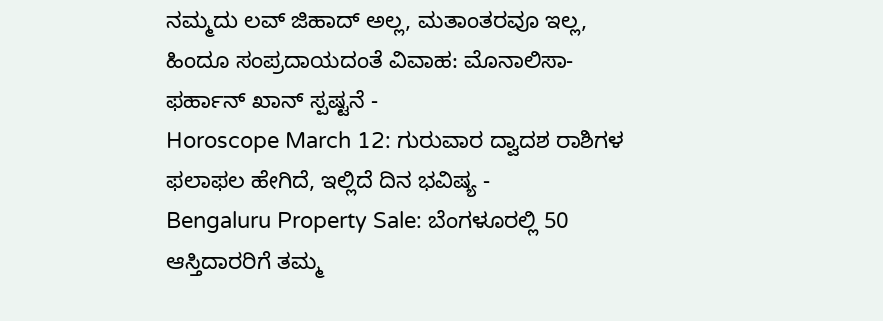ನಮ್ಮದು ಲವ್ ಜಿಹಾದ್ ಅಲ್ಲ, ಮತಾಂತರವೂ ಇಲ್ಲ, ಹಿಂದೂ ಸಂಪ್ರದಾಯದಂತೆ ವಿವಾಹ: ಮೊನಾಲಿಸಾ-ಫರ್ಹಾನ್ ಖಾನ್ ಸ್ಪಷ್ಟನೆ -
Horoscope March 12: ಗುರುವಾರ ದ್ವಾದಶ ರಾಶಿಗಳ ಫಲಾಫಲ ಹೇಗಿದೆ, ಇಲ್ಲಿದೆ ದಿನ ಭವಿಷ್ಯ -
Bengaluru Property Sale: ಬೆಂಗಳೂರಲ್ಲಿ 50 ಆಸ್ತಿದಾರರಿಗೆ ತಮ್ಮ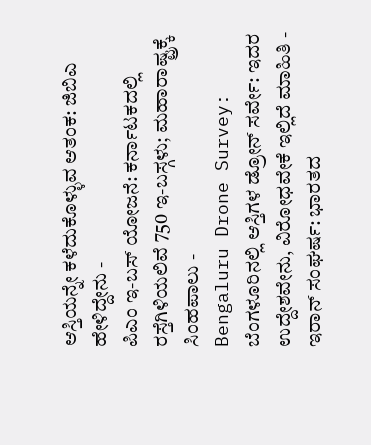ಆಸ್ತಿಯನ್ನೇ ಕಳೆದುಕೊಳ್ಳುವ ಆತಂಕ: ಜಿಬಿಎ ಹೇಳಿದ್ದೇನು -
ಪಿಎಂ ಇ-ಬಸ್ ಯೋಜನೆ: ಕರ್ನಾಟಕದಲ್ಲಿ ರಸ್ತೆಗಿಳಿಯಲಿವೆ 750 ಇ-ಬಸ್ಗಳು; ಮಹಾರಾಷ್ಟ್ರಕ್ಕೆ ಸಿಂಹಪಾಲು -
Bengaluru Drone Survey: ಬೆಂಗಳೂರಿನಲ್ಲಿ ಆಸ್ತಿಗಳ ಡ್ರೋನ್ ಸರ್ವೇ: ಇದರ ಉದ್ದೇಶವೇನು, ವಿರೋಧವೇಕೆ ಇಲ್ಲಿದೆ ಮಾಹಿತಿ -
ಇರಾನ್ ಸಂಘರ್ಷ: ಭಾರತದ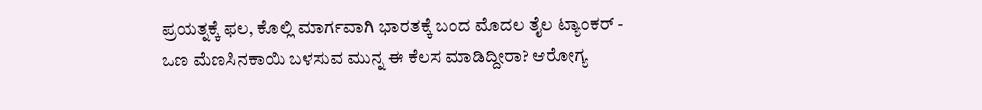ಪ್ರಯತ್ನಕ್ಕೆ ಫಲ, ಕೊಲ್ಲಿ ಮಾರ್ಗವಾಗಿ ಭಾರತಕ್ಕೆ ಬಂದ ಮೊದಲ ತೈಲ ಟ್ಯಾಂಕರ್ -
ಒಣ ಮೆಣಸಿನಕಾಯಿ ಬಳಸುವ ಮುನ್ನ ಈ ಕೆಲಸ ಮಾಡಿದ್ದೀರಾ? ಆರೋಗ್ಯ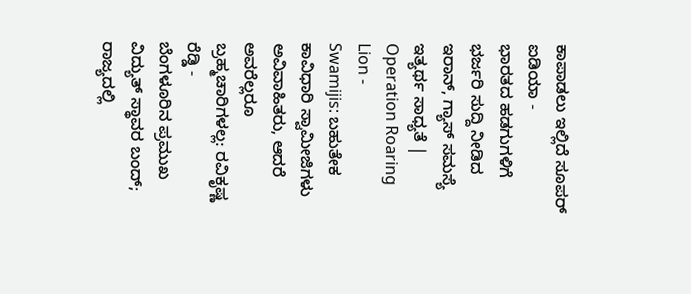ಕಾಪಾಡಲು ಇಲ್ಲಿದೆ ಸೂಪರ್ ಐಡಿಯಾ -
ಭಾರತದ ಹಡಗುಗಳಿಗೆ ಭರ್ಜರಿ ಸುದ್ದಿ ನೀಡಿದ ಇರಾನ್, ಗ್ಯಾಸ್ ಸಮಸ್ಯೆ ಇತ್ಯರ್ಥ ಸಾಧ್ಯತೆ | Operation Roaring Lion -
Swamijis: ಬಹುತೇಕ ಕಾವಿಧಾರಿ ಸ್ವಾಮೀಜಿಗಳು ಅವಿವಾಹಿತರು, ಆದರೆ ಅವರೆಲ್ಲರೂ ಬ್ರಹ್ಮಚಾರಿಗಳಲ್ಲ: ರವಿಕೃಷ್ಣ ರೆಡ್ಡಿ -
ಬೆಂಗಳೂರಿನ ಪ್ರಮುಖ ವಿದ್ಯುತ್ ಸ್ಥಾವರ ಬಂದ್; ರಾಜ್ಯದಲ್ಲಿ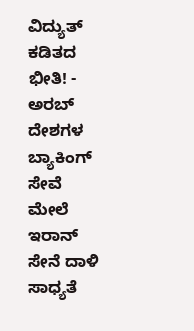ವಿದ್ಯುತ್ ಕಡಿತದ ಭೀತಿ! -
ಅರಬ್ ದೇಶಗಳ ಬ್ಯಾಕಿಂಗ್ ಸೇವೆ ಮೇಲೆ ಇರಾನ್ ಸೇನೆ ದಾಳಿ ಸಾಧ್ಯತೆ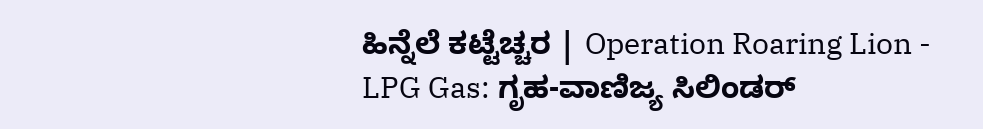ಹಿನ್ನೆಲೆ ಕಟ್ಟೆಚ್ಚರ | Operation Roaring Lion -
LPG Gas: ಗೃಹ-ವಾಣಿಜ್ಯ ಸಿಲಿಂಡರ್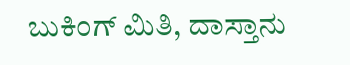ಬುಕಿಂಗ್ ಮಿತಿ, ದಾಸ್ತಾನು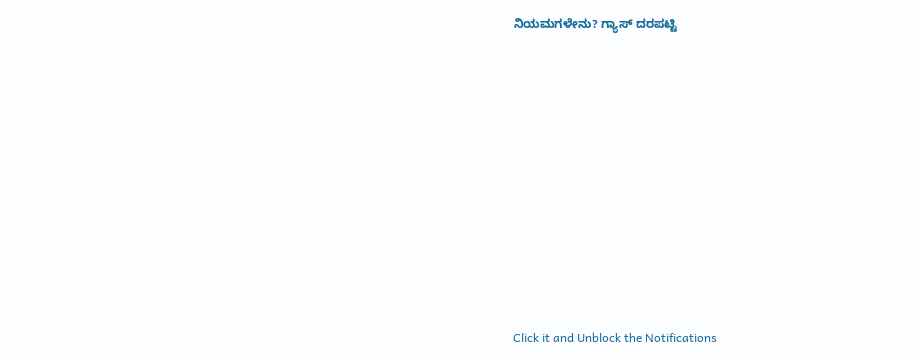ನಿಯಮಗಳೇನು? ಗ್ಯಾಸ್ ದರಪಟ್ಟಿ












Click it and Unblock the Notifications